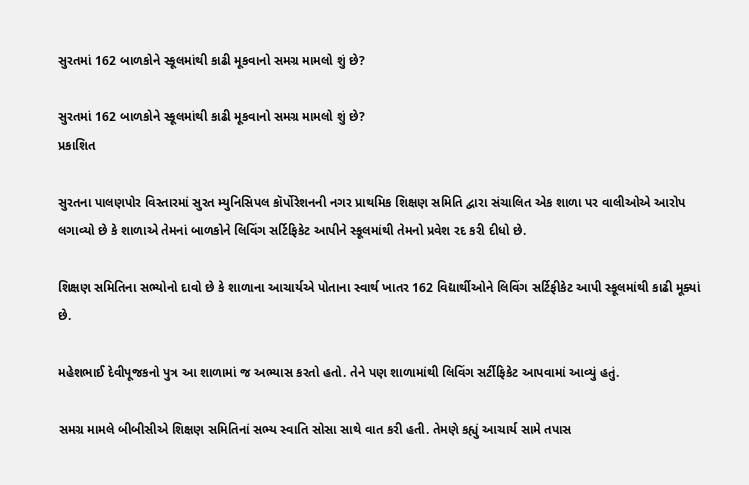સુરતમાં 162 બાળકોને સ્કૂલમાંથી કાઢી મૂકવાનો સમગ્ર મામલો શું છે?

સુરતમાં 162 બાળકોને સ્કૂલમાંથી કાઢી મૂકવાનો સમગ્ર મામલો શું છે?
પ્રકાશિત

સુરતના પાલણપોર વિસ્તારમાં સુરત મ્યુનિસિપલ કૉર્પોરેશનની નગર પ્રાથમિક શિક્ષણ સમિતિ દ્વારા સંચાલિત એક શાળા પર વાલીઓએ આરોપ લગાવ્યો છે કે શાળાએ તેમનાં બાળકોને લિવિંગ સર્ટિફિકેટ આપીને સ્કૂલમાંથી તેમનો પ્રવેશ રદ કરી દીધો છે.

શિક્ષણ સમિતિના સભ્યોનો દાવો છે કે શાળાના આચાર્યએ પોતાના સ્વાર્થ ખાતર 162 વિદ્યાર્થીઓને લિવિંગ સર્ટિફીકેટ આપી સ્કૂલમાંથી કાઢી મૂક્યાં છે.

મહેશભાઈ દેવીપૂજકનો પુત્ર આ શાળામાં જ અભ્યાસ કરતો હતો. તેને પણ શાળામાંથી લિવિંગ સર્ટીફિકેટ આપવામાં આવ્યું હતું.

સમગ્ર મામલે બીબીસીએ શિક્ષણ સમિતિનાં સભ્ય સ્વાતિ સોસા સાથે વાત કરી હતી. તેમણે કહ્યું આચાર્ય સામે તપાસ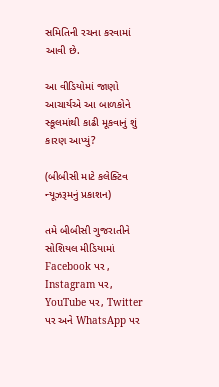સમિતિની રચના કરવામાં આવી છે.

આ વીડિયોમાં જાણો આચાર્યએ આ બાળકોને સ્કૂલમાંથી કાઢી મૂકવાનું શું કારણ આપ્યું?

(બીબીસી માટે કલેક્ટિવ ન્યૂઝરૂમનું પ્રકાશન)

તમે બીબીસી ગુજરાતીને સોશિયલ મીડિયામાં Facebook પર , Instagram પર, YouTube પર, Twitter પર અને WhatsApp પર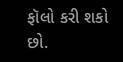ફૉલો કરી શકો છો.